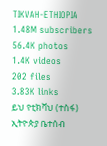TIKVAH-ETHIOPIA
1.48M subscribers
56.4K photos
1.4K videos
202 files
3.83K links
ይህ የቲክቫህ (ተስፋ) ኢትዮጵያ ቤተሰብ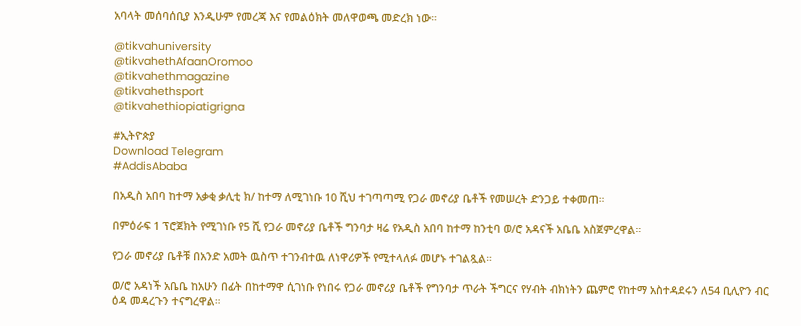አባላት መሰባሰቢያ እንዲሁም የመረጃ እና የመልዕክት መለዋወጫ መድረክ ነው።

@tikvahuniversity
@tikvahethAfaanOromoo
@tikvahethmagazine
@tikvahethsport
@tikvahethiopiatigrigna

#ኢትዮጵያ
Download Telegram
#AddisAbaba

በአዲስ አበባ ከተማ አቃቂ ቃሊቲ ክ/ ከተማ ለሚገነቡ 10 ሺህ ተገጣጣሚ የጋራ መኖሪያ ቤቶች የመሠረት ድንጋይ ተቀመጠ።

በምዕራፍ 1 ፕሮጀክት የሚገነቡ የ5 ሺ የጋራ መኖሪያ ቤቶች ግንባታ ዛሬ የአዲስ አበባ ከተማ ከንቲባ ወ/ሮ አዳናች አቤቤ አስጀምረዋል።

የጋራ መኖሪያ ቤቶቹ በአንድ አመት ዉስጥ ተገንብተዉ ለነዋሪዎች የሚተላለፉ መሆኑ ተገልጿል።

ወ/ሮ አዳነች አቤቤ ከአሁን በፊት በከተማዋ ሲገነቡ የነበሩ የጋራ መኖሪያ ቤቶች የግንባታ ጥራት ችግርና የሃብት ብክነትን ጨምሮ የከተማ አስተዳደሩን ለ54 ቢሊዮን ብር ዕዳ መዳረጉን ተናግረዋል።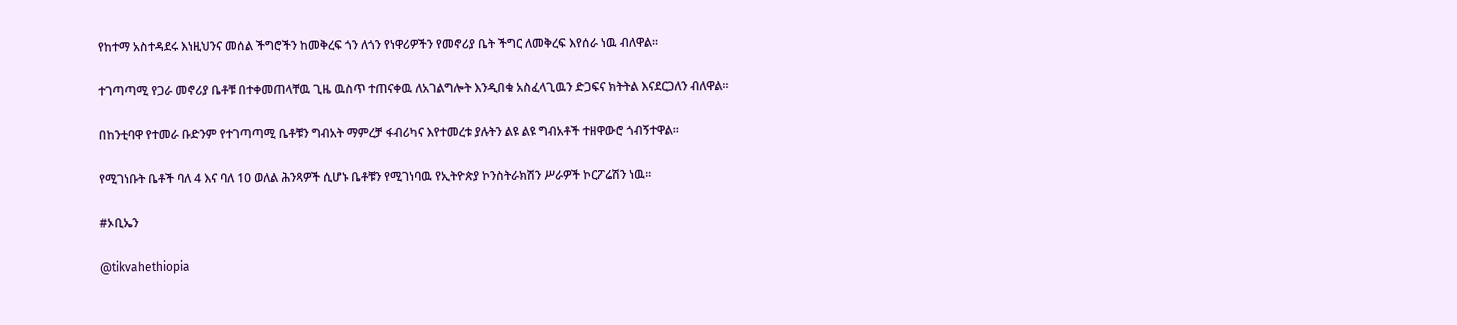የከተማ አስተዳደሩ እነዚህንና መሰል ችግሮችን ከመቅረፍ ጎን ለጎን የነዋሪዎችን የመኖሪያ ቤት ችግር ለመቅረፍ እየሰራ ነዉ ብለዋል።

ተገጣጣሚ የጋራ መኖሪያ ቤቶቹ በተቀመጠላቸዉ ጊዜ ዉስጥ ተጠናቀዉ ለአገልግሎት እንዲበቁ አስፈላጊዉን ድጋፍና ክትትል እናደርጋለን ብለዋል።

በከንቲባዋ የተመራ ቡድንም የተገጣጣሚ ቤቶቹን ግብአት ማምረቻ ፋብሪካና እየተመረቱ ያሉትን ልዩ ልዩ ግብአቶች ተዘዋውሮ ጎብኝተዋል።

የሚገነቡት ቤቶች ባለ 4 እና ባለ 10 ወለል ሕንጻዎች ሲሆኑ ቤቶቹን የሚገነባዉ የኢትዮጵያ ኮንስትራክሽን ሥራዎች ኮርፖሬሽን ነዉ።

#ኦቢኤን

@tikvahethiopia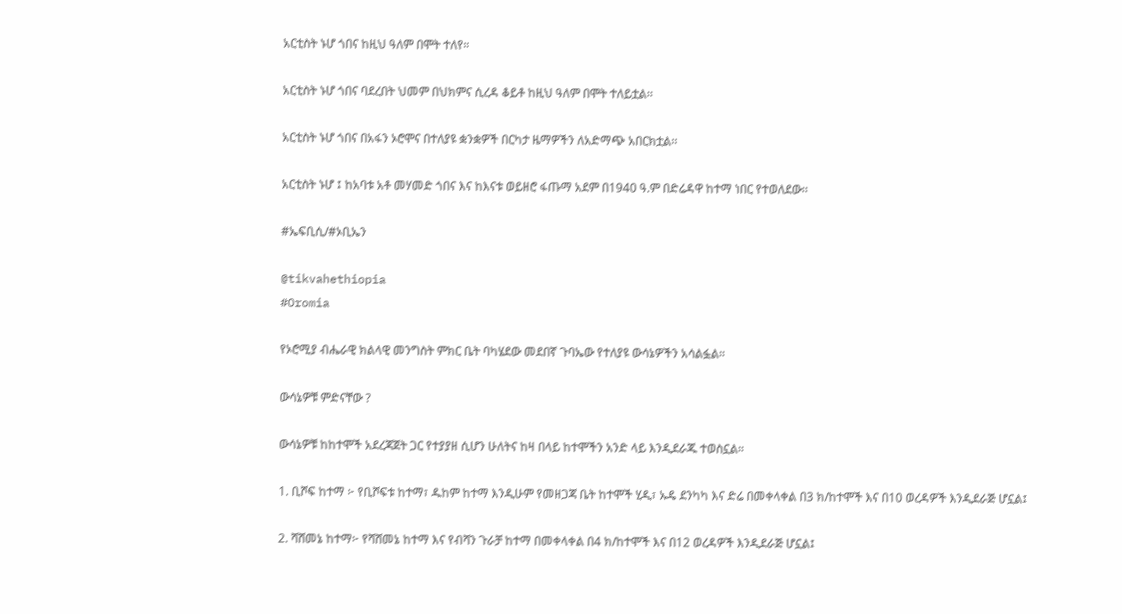አርቲስት ኑሆ ጎበና ከዚህ ዓለም በሞት ተለየ።

አርቲስት ኑሆ ጎበና ባደረበት ህመም በህክምና ሲረዳ ቆይቶ ከዚህ ዓለም በሞት ተለይቷል፡፡

አርቲስት ኑሆ ጎበና በአፋን ኦሮሞና በተለያዩ ቋንቋዎች በርካታ ዜማዎችን ለአድማጭ አበርክቷል፡፡

አርቲስት ኑሆ ፤ ከአባቱ አቶ መሃመድ ጎበና እና ከእናቱ ወይዘሮ ፋጡማ አደም በ1940 ዓ.ም በድሬዳዋ ከተማ ነበር የተወለደው፡፡

#ኤፍቢሲ/#ኦቢኤን

@tikvahethiopia
#Oromia

የኦሮሚያ ብሔራዊ ክልላዊ መንግስት ምክር ቤት ባካሄደው መደበኛ ጉባኤው የተለያዩ ውሳኔዎችን አሳልፏል።

ውሳኔዎቹ ምድናቸው ?

ውሳኔዎቹ ከከተሞች አደረጃጀት ጋር የተያያዘ ሲሆን ሁለትና ከዛ በላይ ከተሞችን አንድ ላይ እንዲደራጁ ተወስኗል።

1. ቢሾፍ ከተማ ፦ የቢሾፍቱ ከተማ፣ ዱከም ከተማ እንዲሁም የመዘጋጃ ቤት ከተሞች ሂዲ፣ ኡዴ ደንካካ እና ድሬ በመቀላቀል በ3 ክ/ከተሞች እና በ10 ወረዳዎች እንዲደራጅ ሆኗል፤

2. ሻሸመኔ ከተማ፦ የሻሸመኔ ከተማ እና የብሻን ጉራቻ ከተማ በመቀላቀል በ4 ክ/ከተሞች እና በ12 ወረዳዎች እንዲደራጅ ሆኗል፤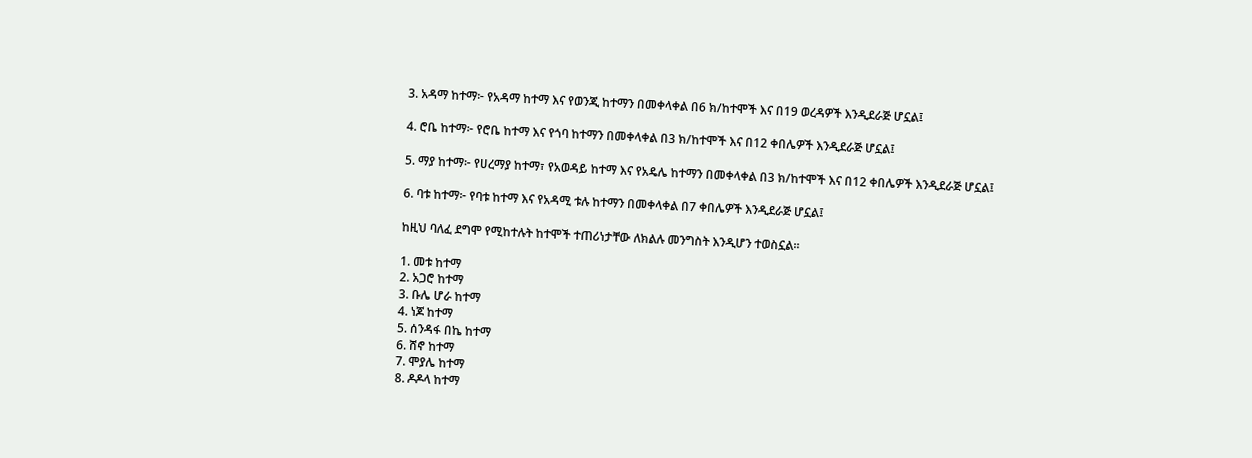3. አዳማ ከተማ፦ የአዳማ ከተማ እና የወንጂ ከተማን በመቀላቀል በ6 ክ/ከተሞች እና በ19 ወረዳዎች እንዲደራጅ ሆኗል፤

4. ሮቤ ከተማ፦ የሮቤ ከተማ እና የጎባ ከተማን በመቀላቀል በ3 ክ/ከተሞች እና በ12 ቀበሌዎች እንዲደራጅ ሆኗል፤

5. ማያ ከተማ፦ የሀረማያ ከተማ፣ የአወዳይ ከተማ እና የአዴሌ ከተማን በመቀላቀል በ3 ክ/ከተሞች እና በ12 ቀበሌዎች እንዲደራጅ ሆኗል፤

6. ባቱ ከተማ፦ የባቱ ከተማ እና የአዳሚ ቱሉ ከተማን በመቀላቀል በ7 ቀበሌዎች እንዲደራጅ ሆኗል፤

ከዚህ ባለፈ ደግሞ የሚከተሉት ከተሞች ተጠሪነታቸው ለክልሉ መንግስት እንዲሆን ተወስኗል፡፡

1. መቱ ከተማ
2. አጋሮ ከተማ
3. ቡሌ ሆራ ከተማ
4. ነጆ ከተማ
5. ሰንዳፋ በኬ ከተማ
6. ሸኖ ከተማ
7. ሞያሌ ከተማ
8. ዶዶላ ከተማ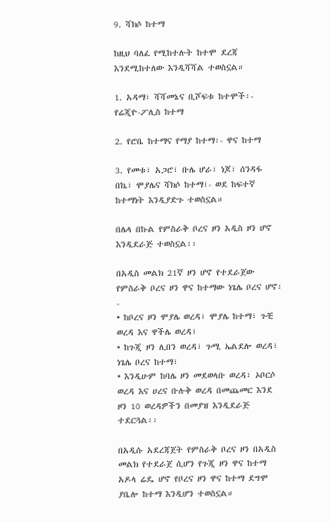9. ሻክሶ ከተማ

ከዚህ ባለፈ የሚከተሉት ከተሞ ደረጃ እንደሚከተለው እንዲሻሻል ተወስኗል።

1. አዳማ፣ ሻሻመኔና ቢሾፍቱ ከተሞች፡- የሬጂዮ-ፖሊስ ከተማ

2. የሮቤ ከተማና የማያ ከተማ፡- ዋና ከተማ

3. የመቱ፣ አጋሮ፣ ቡሌ ሆራ፣ ነጆ፣ ሰንዳፋ በኬ፣ ሞያሌና ሻክሶ ከተማ፣- ወደ ከፍተኛ ከተማነት እንዲያድጉ ተወስኗል።

በሌላ በኩል የምስራቅ ቦረና ዞን አዲስ ዞን ሆኖ እንዲደራጅ ተወስኗል፡፡

በአዲስ መልክ 21ኛ ዞን ሆኖ የተደራጀው የምስራቅ ቦረና ዞን ዋና ከተማው ነጌሌ ቦረና ሆኖ፡-
• ከቦረና ዞን ሞያሌ ወረዳ፣ ሞያሌ ከተማ፣ ጉቺ ወረዳ እና ዋችሌ ወረዳ፣
• ከጉጂ ዞን ሊበን ወረዳ፣ ጉሚ ኤልደሎ ወረዳ፣ ነጌሌ ቦረና ከተማ፣
• እንዲሁም ከባሌ ዞን መደወላቡ ወረዳ፣ ኦቦርሶ ወረዳ እና ሀረና ቡሉቅ ወረዳ በመጨመር እንደ ዞን 10 ወረዳዎችን በመያዝ እንዲደራጅ ተደርጓል፡፡

በአዲሱ አደረጃጀት የምስራቅ ቦረና ዞን በአዲስ መልክ የተደራጀ ሲሆን የጉጂ ዞን ዋና ከተማ አዶላ ሬዴ ሆኖ የቦረና ዞን ዋና ከተማ ደግሞ ያቤሎ ከተማ እንዲሆን ተወስኗል።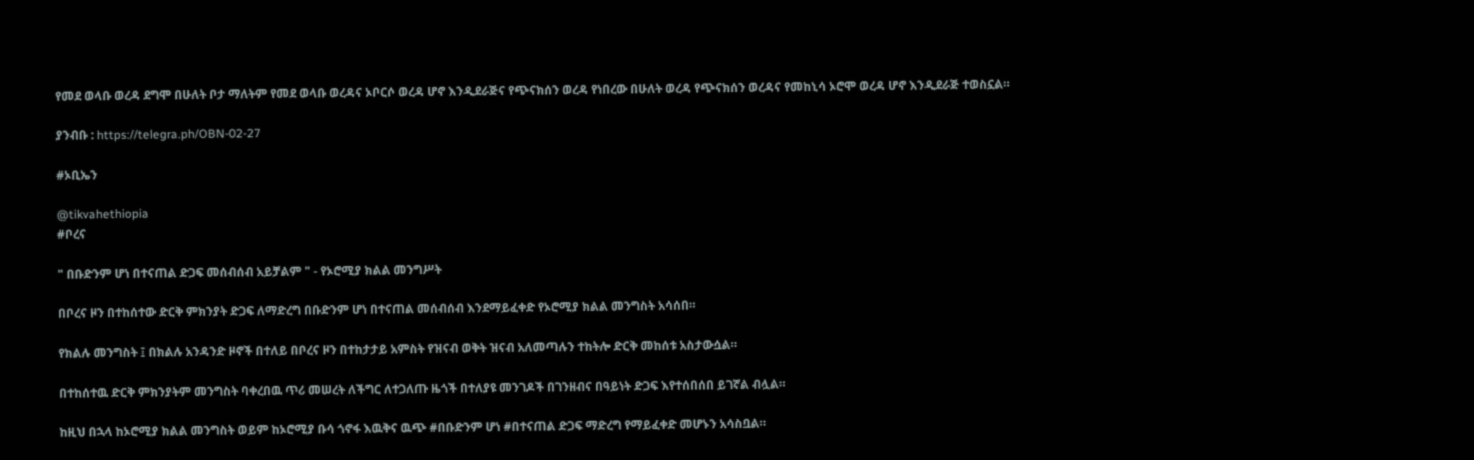የመደ ወላቡ ወረዳ ደግሞ በሁለት ቦታ ማለትም የመደ ወላቡ ወረዳና ኦቦርሶ ወረዳ ሆኖ እንዲደራጅና የጭናክሰን ወረዳ የነበረው በሁለት ወረዳ የጭናክሰን ወረዳና የመከኒሳ ኦሮሞ ወረዳ ሆኖ እንዲደራጅ ተወስኗል።

ያንብቡ : https://telegra.ph/OBN-02-27

#ኦቢኤን

@tikvahethiopia
#ቦረና

" በቡድንም ሆነ በተናጠል ድጋፍ መሰብሰብ አይቻልም " - የኦሮሚያ ክልል መንግሥት

በቦረና ዞን በተከሰተው ድርቅ ምክንያት ድጋፍ ለማድረግ በቡድንም ሆነ በተናጠል መሰብሰብ እንደማይፈቀድ የኦሮሚያ ክልል መንግስት አሳሰበ።

የክልሉ መንግስት ፤ በክልሉ አንዳንድ ዞኖች በተለይ በቦረና ዞን በተከታታይ አምስት የዝናብ ወቅት ዝናብ አለመጣሉን ተከትሎ ድርቅ መከሰቱ አስታውሷል።

በተከሰተዉ ድርቅ ምክንያትም መንግስት ባቀረበዉ ጥሪ መሠረት ለችግር ለተጋለጡ ዜጎች በተለያዩ መንገዶች በገንዘብና በዓይነት ድጋፍ እየተሰበሰበ ይገኛል ብሏል።

ከዚህ በኋላ ከኦሮሚያ ክልል መንግስት ወይም ከኦሮሚያ ቡሳ ጎኖፋ እዉቅና ዉጭ #በቡድንም ሆነ #በተናጠል ድጋፍ ማድረግ የማይፈቀድ መሆኑን አሳስቧል።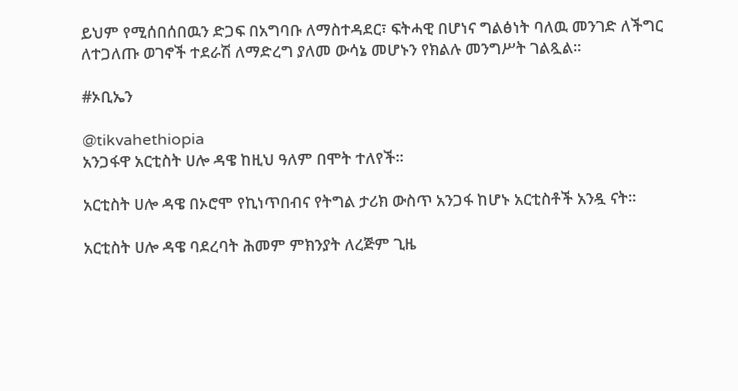ይህም የሚሰበሰበዉን ድጋፍ በአግባቡ ለማስተዳደር፣ ፍትሓዊ በሆነና ግልፅነት ባለዉ መንገድ ለችግር ለተጋለጡ ወገኖች ተደራሽ ለማድረግ ያለመ ውሳኔ መሆኑን የክልሉ መንግሥት ገልጿል።

#ኦቢኤን

@tikvahethiopia
አንጋፋዋ አርቲስት ሀሎ ዳዌ ከዚህ ዓለም በሞት ተለየች።

አርቲስት ሀሎ ዳዌ በኦሮሞ የኪነጥበብና የትግል ታሪክ ውስጥ አንጋፋ ከሆኑ አርቲስቶች አንዷ ናት።

አርቲስት ሀሎ ዳዌ ባደረባት ሕመም ምክንያት ለረጅም ጊዜ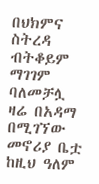በህክምና ስትረዳ ብትቆይም ማገገም ባለመቻሏ ዛሬ በአዳማ በሚገኘው መኖሪያ ቤቷ ከዚህ ዓለም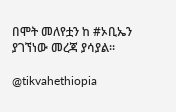በሞት መለየቷን ከ #ኦቢኤን ያገኘነው መረጃ ያሳያል።

@tikvahethiopia